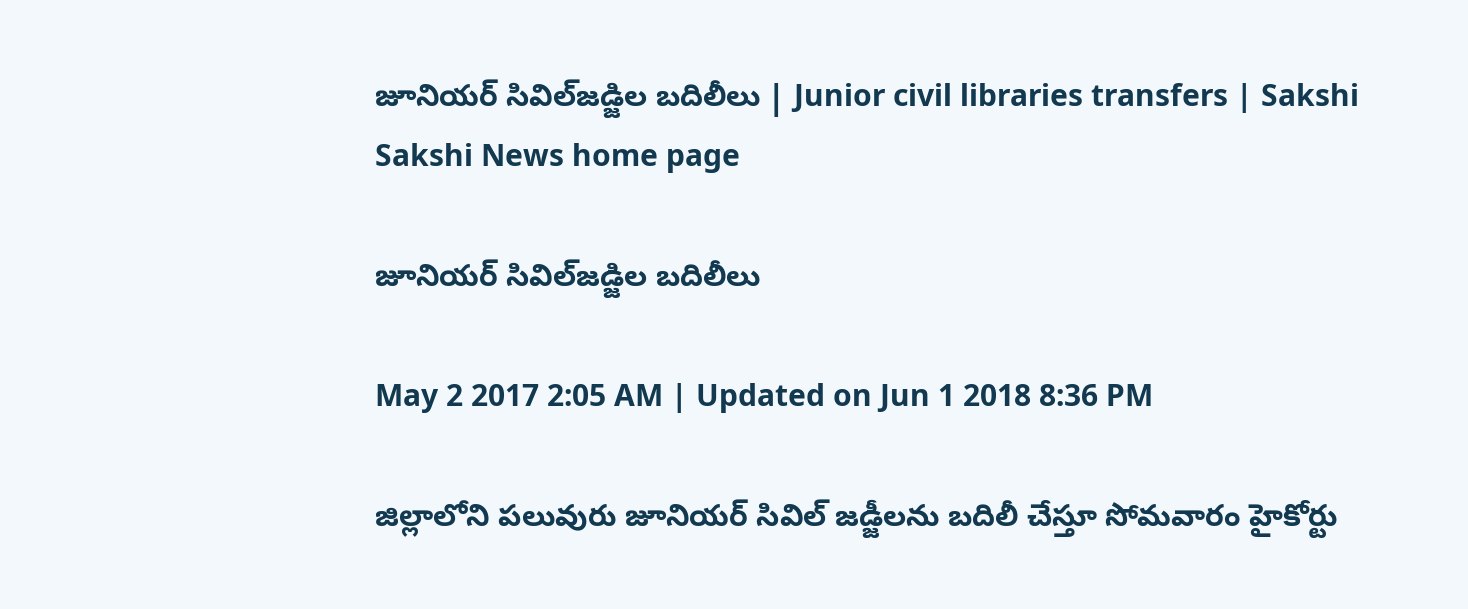జూనియర్‌ సివిల్‌జడ్జిల బదిలీలు | Junior civil libraries transfers | Sakshi
Sakshi News home page

జూనియర్‌ సివిల్‌జడ్జిల బదిలీలు

May 2 2017 2:05 AM | Updated on Jun 1 2018 8:36 PM

జిల్లాలోని పలువురు జూనియర్‌ సివిల్‌ జడ్జీలను బదిలీ చేస్తూ సోమవారం హైకోర్టు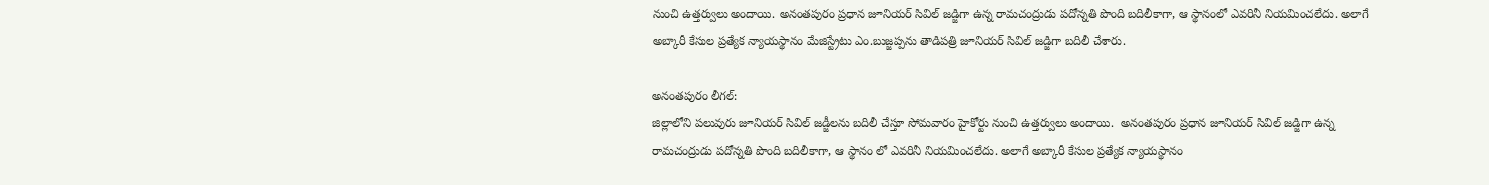నుంచి ఉత్తర్వులు అందాయి. అనంతపురం ప్రధాన జూనియర్‌ సివిల్‌ జడ్జిగా ఉన్న రామచంద్రుడు పదోన్నతి పొంది బదిలీకాగా, ఆ స్థానంలో ఎవరినీ నియమించలేదు. అలాగే అబ్కారీ కేసుల ప్రత్యేక న్యాయస్థానం మేజిస్ట్రేటు ఎం.బుజ్జప్పను తాడిపత్రి జూనియర్‌ సివిల్‌ జడ్జిగా బదిలీ చేశారు.

అనంతపురం లీగల్‌:
జిల్లాలోని పలువురు జూనియర్‌ సివిల్‌ జడ్జీలను బదిలీ చేస్తూ సోమవారం హైకోర్టు నుంచి ఉత్తర్వులు అందాయి.  అనంతపురం ప్రధాన జూనియర్‌ సివిల్‌ జడ్జిగా ఉన్న రామచంద్రుడు పదోన్నతి పొంది బదిలీకాగా, ఆ స్థానం లో ఎవరినీ నియమించలేదు. అలాగే అబ్కారీ కేసుల ప్రత్యేక న్యాయస్థానం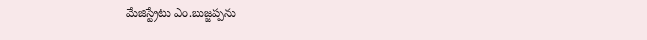మేజిస్ట్రేటు ఎం.బుజ్జప్పను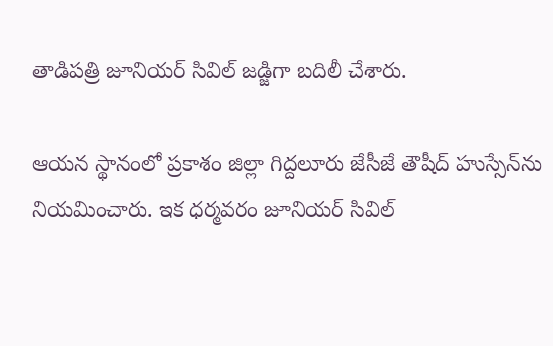తాడిపత్రి జూనియర్‌ సివిల్‌ జడ్జిగా బదిలీ చేశారు.

ఆయన స్థానంలో ప్రకాశం జిల్లా గిద్దలూరు జేసీజే తౌషీద్‌ హుస్సేన్‌ను నియమించారు. ఇక ధర్మవరం జూనియర్‌ సివిల్‌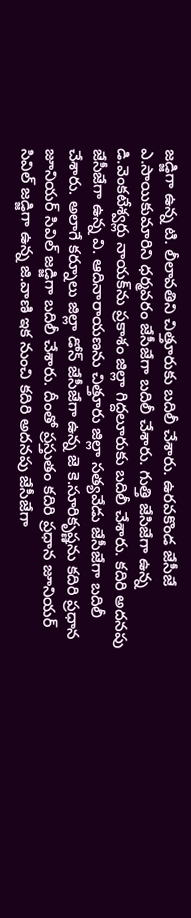జడ్జిగా ఉన్న టి. లీలావతిని చిత్తూరుకు బదిలీ చేశారు. ఉరవకొండ జేసీజే ఎ.సాయికుమారిని ధర్మవరం జేసీజేగా బదిలీ చేశారు. గుత్తి జేసిజేగా ఉన్న డి.వెంకటేశ్వర్లు నాయక్‌ను ప్రకాశం జిల్లా గిద్దలూరుకు బదిలీ చేశారు. కదిరి అదనపు జేసీజేగా ఉన్న వి. ఆదినారాయణను చిత్తూరు జిల్లా సత్యవేడు జేసీజేగా బదిలీ చేశారు. అలాగే కర్నూలు జిల్లా డోన్‌ జేసీజేగా ఉన్న జె కె.సూరికృష్ణను కదిరి ప్రధాన జూనియర్‌ సివిల్‌ జడ్జిగా బదిలీ చేశారు. దీంతో ప్రస్తుతం కదిరి ప్రధాన జూనియర్‌ సివిల్‌ జడ్జిగా ఉన్న జి.వాణి ఇక నుంచి కదిరి అదనపు జేసీజేగా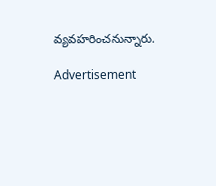వ్యవహరించనున్నారు.

Advertisement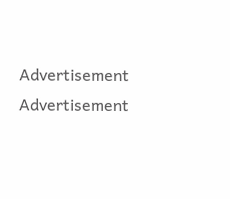Advertisement
Advertisement